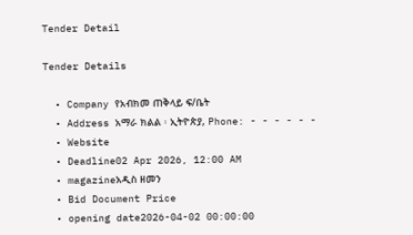Tender Detail

Tender Details

  • Company የአብክመ ጠቅላይ ፍ/ቤት
  • Address አማራ ክልል ፡ ኢትዮጵያ, Phone: - - - - - -
  • Website
  • Deadline02 Apr 2026, 12:00 AM
  • magazineአዲስ ዘመን
  • Bid Document Price
  • opening date2026-04-02 00:00:00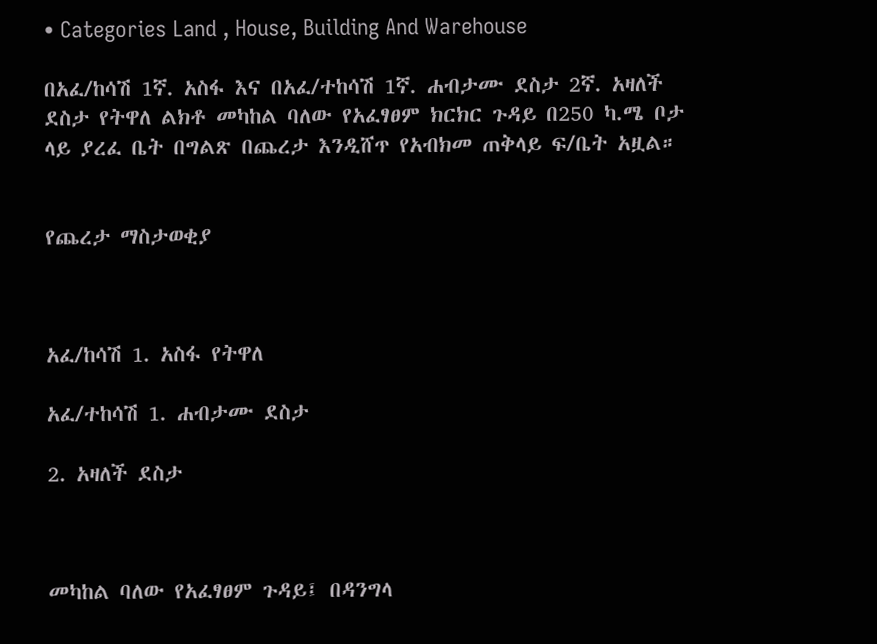• Categories Land , House, Building And Warehouse

በአፈ/ከሳሽ 1ኛ. አስፋ እና በአፈ/ተከሳሽ 1ኛ. ሐብታሙ ደስታ 2ኛ. አዛለች ደስታ የትዋለ ልክቶ መካከል ባለው የአፈፃፀም ክርክር ጉዳይ በ250 ካ.ሜ ቦታ ላይ ያረፈ ቤት በግልጽ በጨረታ እንዲሸጥ የአብክመ ጠቅላይ ፍ/ቤት አዟል።


የጨረታ ማስታወቂያ



አፈ/ከሳሽ 1. አስፋ የትዋለ

አፈ/ተከሳሽ 1. ሐብታሙ ደስታ

2. አዛለች ደስታ



መካከል ባለው የአፈፃፀም ጉዳይ፤ በዳንግላ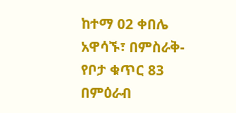ከተማ 02 ቀበሌ አዋሳኙ፣ በምስራቅ- የቦታ ቁጥር 83 በምዕራብ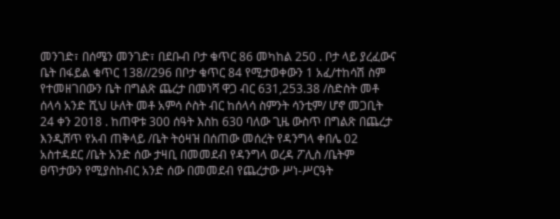መንገድ፣ በሰሜን መንገድ፣ በደቡብ ቦታ ቁጥር 86 መካከል 250 . ቦታ ላይ ያረፈውና ቤት በፋይል ቁጥር 138//296 በቦታ ቁጥር 84 የሚታወቀውን 1 አፈ/ተከሳሽ ስም የተመዘገበውን ቤት በግልጽ ጨረታ በመነሻ ዋጋ ብር 631,253.38 /ስድስት መቶ ሰላሳ አንድ ሺህ ሁለት መቶ አምሳ ሶስት ብር ከሰላሳ ስምንት ሳንቲም/ ሆኖ መጋቢት 24 ቀን 2018 . ከጠዋቱ 300 ሰዓት እስከ 630 ባለው ጊዜ ውስጥ በግልጽ በጨረታ እንዲሸጥ የአብ ጠቅላይ /ቤት ትዕዛዝ በሰጠው መሰረት የዳንግላ ቀበሌ 02 አስተዳደር /ቤት አንድ ሰው ታዛቢ በመመደብ የዳንግላ ወረዳ ፖሊስ /ቤትም ፀጥታውን የሚያስከብር አንድ ሰው በመመደብ የጨረታው ሥነ-ሥርዓት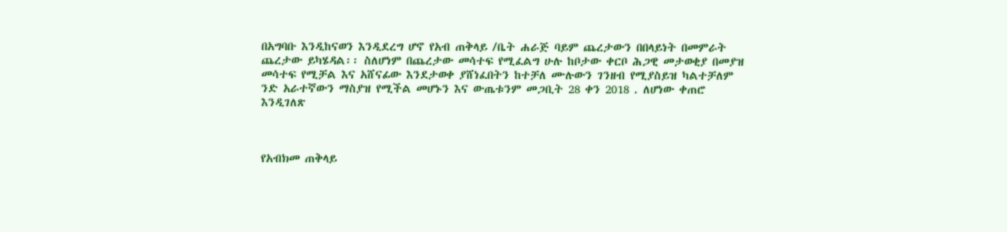በአግባቡ እንዲከናወን እንዲደረግ ሆኖ የአብ ጠቅላይ /ቤት ሐራጅ ባይም ጨረታውን በበላይነት በመምራት ጨረታው ይካሄዳል፡፡ ስለሆነም በጨረታው መሳተፍ የሚፈልግ ሁሉ ከቦታው ቀርቦ ሕጋዊ መታወቂያ በመያዝ መሳተፍ የሚቻል እና አሸናፊው እንደታወቀ ያሸነፈበትን ከተቻለ ሙሉውን ገንዘብ የሚያስይዝ ካልተቻለም ንድ አራተኛውን ማስያዝ የሚችል መሆኑን እና ውጤቱንም መጋቢት 28 ቀን 2018 . ለሆነው ቀጠሮ እንዲገለጽ



የአብክመ ጠቅላይ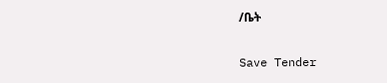/ቤት

Save Tender